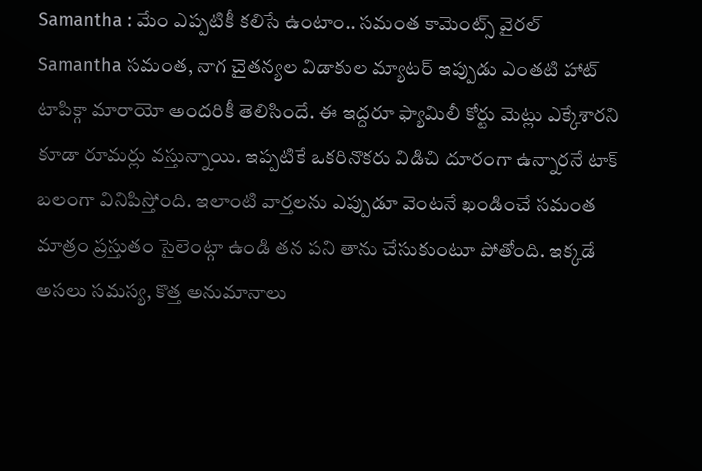Samantha : మేం ఎప్పటికీ కలిసే ఉంటాం.. సమంత కామెంట్స్ వైరల్
Samantha సమంత, నాగ చైతన్యల విడాకుల మ్యాటర్ ఇప్పుడు ఎంతటి హాట్ టాపిక్గా మారాయో అందరికీ తెలిసిందే. ఈ ఇద్దరూ ఫ్యామిలీ కోర్టు మెట్లు ఎక్కేశారని కూడా రూమర్లు వస్తున్నాయి. ఇప్పటికే ఒకరినొకరు విడిచి దూరంగా ఉన్నారనే టాక్ బలంగా వినిపిస్తోంది. ఇలాంటి వార్తలను ఎప్పుడూ వెంటనే ఖండించే సమంత మాత్రం ప్రస్తుతం సైలెంట్గా ఉండి తన పని తాను చేసుకుంటూ పోతోంది. ఇక్కడే అసలు సమస్య, కొత్త అనుమానాలు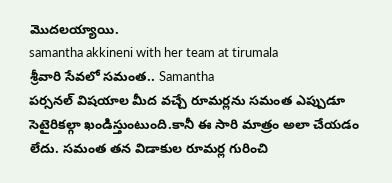మొదలయ్యాయి.
samantha akkineni with her team at tirumala
శ్రీవారి సేవలో సమంత.. Samantha
పర్సనల్ విషయాల మీద వచ్చే రూమర్లను సమంత ఎప్పుడూ సెటైరికల్గా ఖండిస్తుంటుంది.కానీ ఈ సారి మాత్రం అలా చేయడం లేదు. సమంత తన విడాకుల రూమర్ల గురించి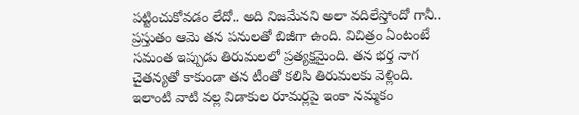పట్టించుకోవడం లేదో.. అది నిజమేనని అలా వదిలేస్తోందో గానీ.. ప్రస్తుతం ఆమె తన పనులతో బిజీగా ఉంది. విచిత్రం ఏంటంటే సమంత ఇప్పుడు తిరుమలలో ప్రత్యక్షమైంది. తన భర్త నాగ చైతన్యతో కాకుండా తన టీంతో కలిసి తిరుమలకు వెళ్లింది. ఇలాంటి వాటి వల్ల విడాకుల రూమర్లపై ఇంకా నమ్మకం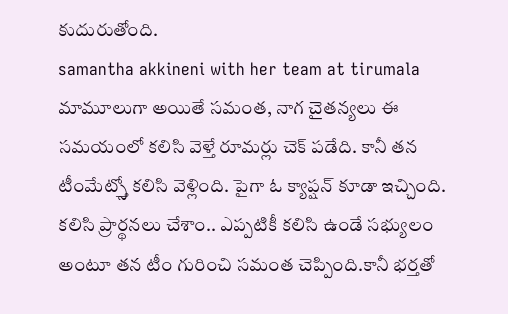కుదురుతోంది.
samantha akkineni with her team at tirumala
మామూలుగా అయితే సమంత, నాగ చైతన్యలు ఈ సమయంలో కలిసి వెళ్తే రూమర్లు చెక్ పడేది. కానీ తన టీంమేట్స్తో కలిసి వెళ్లింది. పైగా ఓ క్యాప్షన్ కూడా ఇచ్చింది. కలిసి ప్రార్థనలు చేశాం.. ఎప్పటికీ కలిసి ఉండే సభ్యులం అంటూ తన టీం గురించి సమంత చెప్పింది.కానీ భర్తతో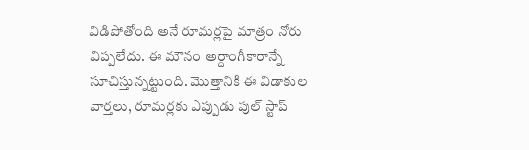విడిపోతోంది అనే రూమర్లపై మాత్రం నోరు విప్పలేదు. ఈ మౌనం అర్దాంగీకారాన్నే సూచిస్తున్నట్టుంది. మొత్తానికి ఈ విడాకుల వార్తలు, రూమర్లకు ఎప్పుడు పుల్ స్టాప్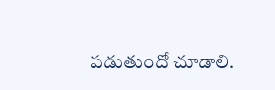పడుతుందో చూడాలి.